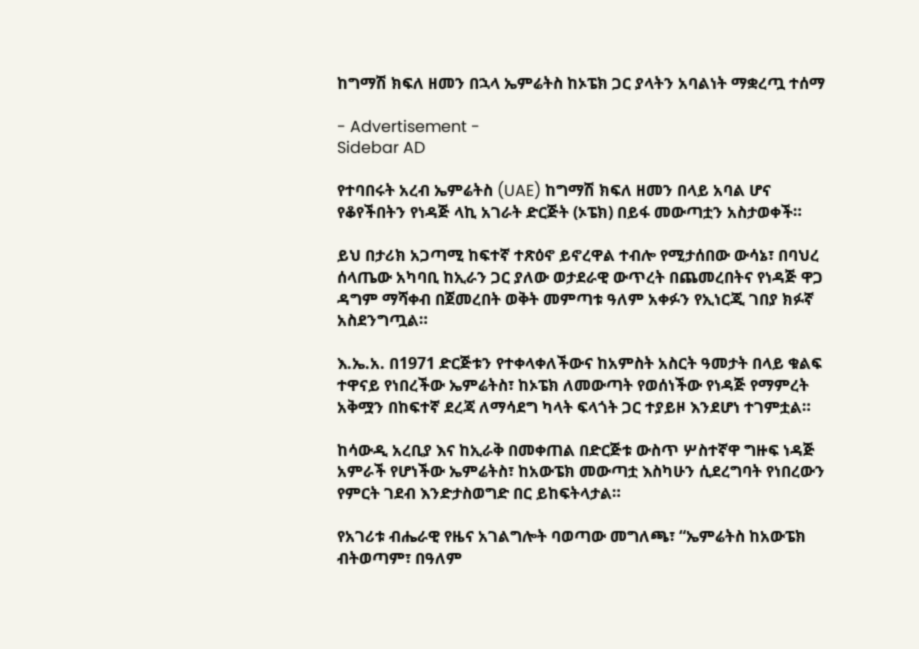ከግማሽ ክፍለ ዘመን በኋላ ኤምሬትስ ከኦፔክ ጋር ያላትን አባልነት ማቋረጧ ተሰማ

- Advertisement -
Sidebar AD

የተባበሩት አረብ ኤምሬትስ (UAE) ከግማሽ ክፍለ ዘመን በላይ አባል ሆና የቆየችበትን የነዳጅ ላኪ አገራት ድርጅት (ኦፔክ) በይፋ መውጣቷን አስታወቀች።

ይህ በታሪክ አጋጣሚ ከፍተኛ ተጽዕኖ ይኖረዋል ተብሎ የሚታሰበው ውሳኔ፣ በባህረ ሰላጤው አካባቢ ከኢራን ጋር ያለው ወታደራዊ ውጥረት በጨመረበትና የነዳጅ ዋጋ ዳግም ማሻቀብ በጀመረበት ወቅት መምጣቱ ዓለም አቀፉን የኢነርጂ ገበያ ክፉኛ አስደንግጧል።

እ.ኤ.አ. በ1971 ድርጅቱን የተቀላቀለችውና ከአምስት አስርት ዓመታት በላይ ቁልፍ ተዋናይ የነበረችው ኤምሬትስ፣ ከኦፔክ ለመውጣት የወሰነችው የነዳጅ የማምረት አቅሟን በከፍተኛ ደረጃ ለማሳደግ ካላት ፍላጎት ጋር ተያይዞ እንደሆነ ተገምቷል።

ከሳውዲ አረቢያ እና ከኢራቅ በመቀጠል በድርጅቱ ውስጥ ሦስተኛዋ ግዙፍ ነዳጅ አምራች የሆነችው ኤምሬትስ፣ ከአውፔክ መውጣቷ እስካሁን ሲደረግባት የነበረውን የምርት ገደብ እንድታስወግድ በር ይከፍትላታል።

የአገሪቱ ብሔራዊ የዜና አገልግሎት ባወጣው መግለጫ፣ “ኤምሬትስ ከአውፔክ ብትወጣም፣ በዓለም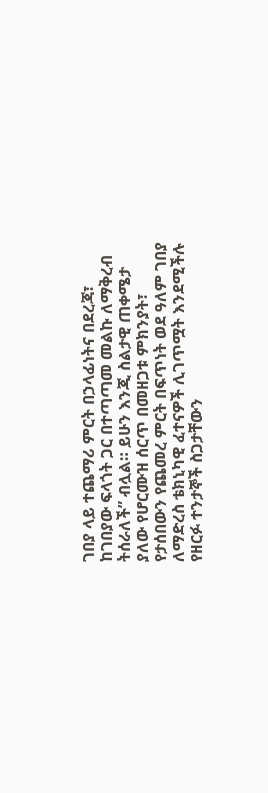ገበያ ላይ ተጨማሪ ምርት በኃላፊነትና በደረጃ፣ ከገበያው ፍላጎት ጋር በተጣጣመ መልኩ ለማቅረብ ትሰራለች” ብሏል። ይሁን እንጂ ስልታዊ ጠቀሜታ ያለው የሆርሙዝ ሰርጥ በመዘጋቱ ምክንያት፣ የታሰበውን የጨመረ ምርት በፍጥነት ወደ ዓለም ገበያ ለማድረስ ቴክኒካዊ ፈተናዎች ሊገጥሟት እንደሚችሉ የዘርፉ ተንታኞች ስጋታቸውን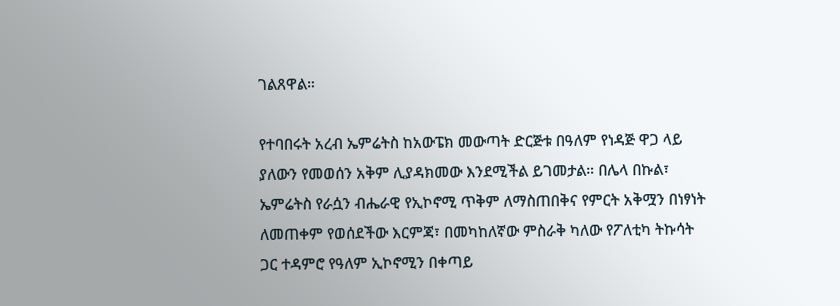ገልጸዋል።

የተባበሩት አረብ ኤምሬትስ ከአውፔክ መውጣት ድርጅቱ በዓለም የነዳጅ ዋጋ ላይ ያለውን የመወሰን አቅም ሊያዳክመው እንደሚችል ይገመታል። በሌላ በኩል፣ ኤምሬትስ የራሷን ብሔራዊ የኢኮኖሚ ጥቅም ለማስጠበቅና የምርት አቅሟን በነፃነት ለመጠቀም የወሰደችው እርምጃ፣ በመካከለኛው ምስራቅ ካለው የፖለቲካ ትኩሳት ጋር ተዳምሮ የዓለም ኢኮኖሚን በቀጣይ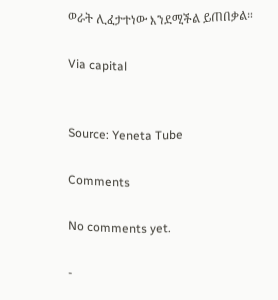ወራት ሊፈታተነው እንደሚችል ይጠበቃል።

Via capital


Source: Yeneta Tube

Comments

No comments yet.

-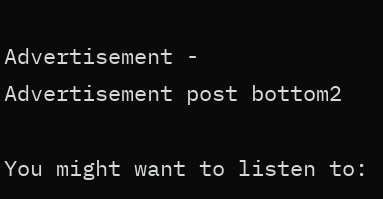Advertisement -
Advertisement post bottom2

You might want to listen to: